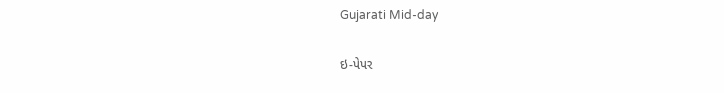Gujarati Mid-day

ઇ-પેપર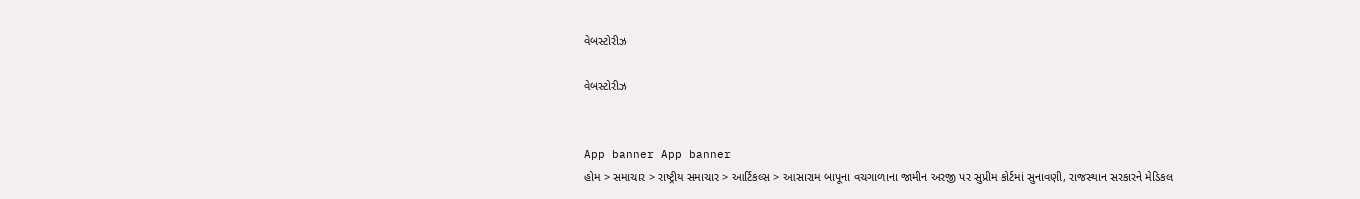વેબસ્ટોરીઝ

વેબસ્ટોરીઝ


App banner App banner
હોમ > સમાચાર > રાષ્ટ્રીય સમાચાર > આર્ટિકલ્સ > આસારામ બાપૂના વચગાળાના જામીન અરજી પર સુપ્રીમ કોર્ટમાં સુનાવણી, રાજસ્થાન સરકારને મેડિકલ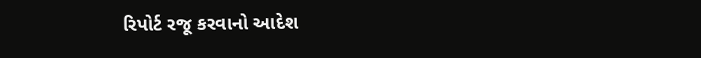રિપોર્ટ રજૂ કરવાનો આદેશ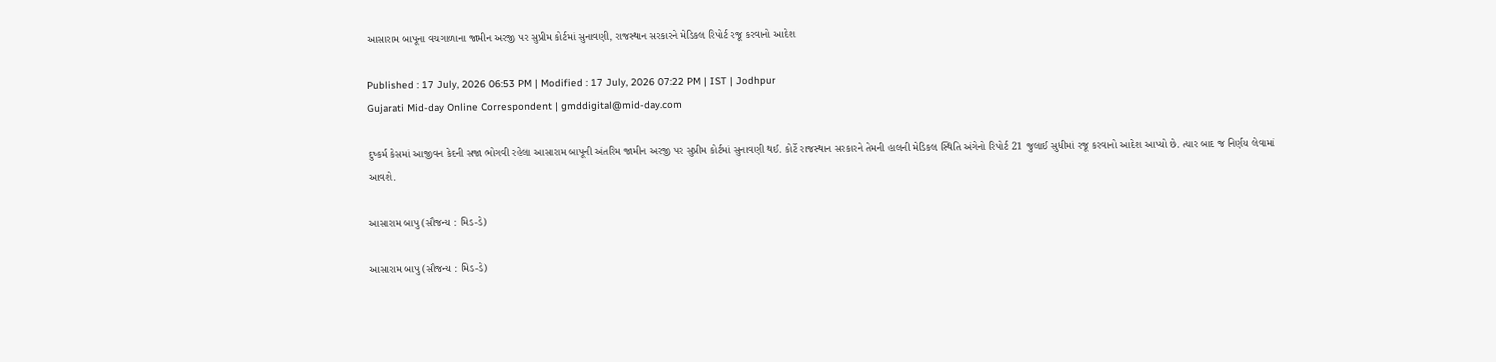આસારામ બાપૂના વચગાળાના જામીન અરજી પર સુપ્રીમ કોર્ટમાં સુનાવણી, રાજસ્થાન સરકારને મેડિકલ રિપોર્ટ રજૂ કરવાનો આદેશ

Published : 17 July, 2026 06:53 PM | Modified : 17 July, 2026 07:22 PM | IST | Jodhpur
Gujarati Mid-day Online Correspondent | gmddigital@mid-day.com

દુષ્કર્મ કેસમાં આજીવન કેદની સજા ભોગવી રહેલા આસારામ બાપૂની અંતરિમ જામીન અરજી પર સુપ્રીમ કોર્ટમાં સુનાવણી થઈ. કોર્ટે રાજસ્થાન સરકારને તેમની હાલની મેડિકલ સ્થિતિ અંગેનો રિપોર્ટ 21 જુલાઈ સુધીમાં રજૂ કરવાનો આદેશ આપ્યો છે. ત્યાર બાદ જ નિર્ણય લેવામાં આવશે.

આસારામ બાપુ (સૌજન્ય : મિડ-ડે)

આસારામ બાપુ (સૌજન્ય : મિડ-ડે)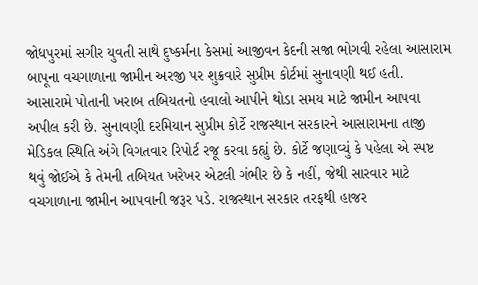જોધપુરમાં સગીર યુવતી સાથે દુષ્કર્મના કેસમાં આજીવન કેદની સજા ભોગવી રહેલા આસારામ બાપૂના વચગાળાના જામીન અરજી પર શુક્રવારે સુપ્રીમ કોર્ટમાં સુનાવણી થઈ હતી. આસારામે પોતાની ખરાબ તબિયતનો હવાલો આપીને થોડા સમય માટે જામીન આપવા અપીલ કરી છે. સુનાવણી દરમિયાન સુપ્રીમ કોર્ટે રાજસ્થાન સરકારને આસારામના તાજી મેડિકલ સ્થિતિ અંગે વિગતવાર રિપોર્ટ રજૂ કરવા કહ્યું છે. કોર્ટે જણાવ્યું કે પહેલા એ સ્પષ્ટ થવું જોઈએ કે તેમની તબિયત ખરેખર એટલી ગંભીર છે કે નહીં, જેથી સારવાર માટે વચગાળાના જામીન આપવાની જરૂર પડે. રાજસ્થાન સરકાર તરફથી હાજર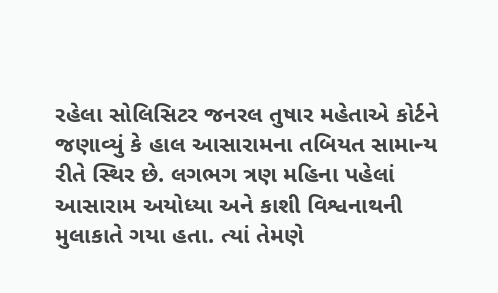રહેલા સોલિસિટર જનરલ તુષાર મહેતાએ કોર્ટને જણાવ્યું કે હાલ આસારામના તબિયત સામાન્ય રીતે સ્થિર છે. લગભગ ત્રણ મહિના પહેલાં આસારામ અયોધ્યા અને કાશી વિશ્વનાથની મુલાકાતે ગયા હતા. ત્યાં તેમણે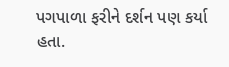પગપાળા ફરીને દર્શન પણ કર્યા હતા.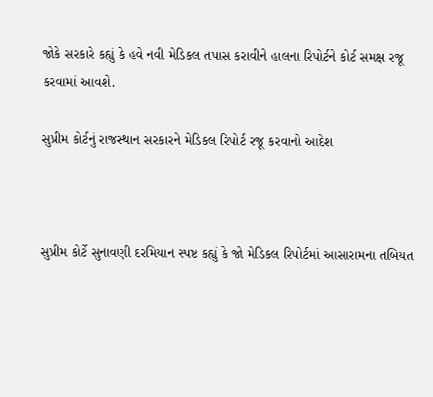જોકે સરકારે કહ્યું કે હવે નવી મેડિકલ તપાસ કરાવીને હાલના રિપોર્ટને કોર્ટ સમક્ષ રજૂ કરવામાં આવશે.

સુપ્રીમ કોર્ટનું રાજસ્થાન સરકારને મેડિકલ રિપોર્ટ રજૂ કરવાનો આદેશ



સુપ્રીમ કોર્ટે સુનાવણી દરમિયાન સ્પષ્ટ કહ્યું કે જો મેડિકલ રિપોર્ટમાં આસારામના તબિયત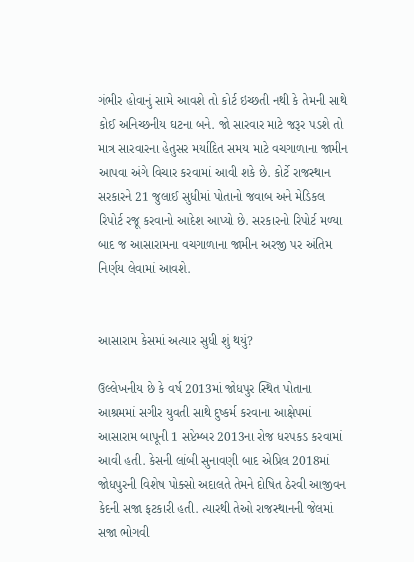ગંભીર હોવાનું સામે આવશે તો કોર્ટ ઇચ્છતી નથી કે તેમની સાથે કોઈ અનિચ્છનીય ઘટના બને. જો સારવાર માટે જરૂર પડશે તો માત્ર સારવારના હેતુસર મર્યાદિત સમય માટે વચગાળાના જામીન આપવા અંગે વિચાર કરવામાં આવી શકે છે. કોર્ટે રાજસ્થાન સરકારને 21 જુલાઈ સુધીમાં પોતાનો જવાબ અને મેડિકલ રિપોર્ટ રજૂ કરવાનો આદેશ આપ્યો છે. સરકારનો રિપોર્ટ મળ્યા બાદ જ આસારામના વચગાળાના જામીન અરજી પર અંતિમ નિર્ણય લેવામાં આવશે.


આસારામ કેસમાં અત્યાર સુધી શું થયું?

ઉલ્લેખનીય છે કે વર્ષ 2013માં જોધપુર સ્થિત પોતાના આશ્રમમાં સગીર યુવતી સાથે દુષ્કર્મ કરવાના આક્ષેપમાં આસારામ બાપૂની 1 સપ્ટેમ્બર 2013ના રોજ ધરપકડ કરવામાં આવી હતી. કેસની લાંબી સુનાવણી બાદ એપ્રિલ 2018માં જોધપુરની વિશેષ પોક્સો અદાલતે તેમને દોષિત ઠેરવી આજીવન કેદની સજા ફટકારી હતી. ત્યારથી તેઓ રાજસ્થાનની જેલમાં સજા ભોગવી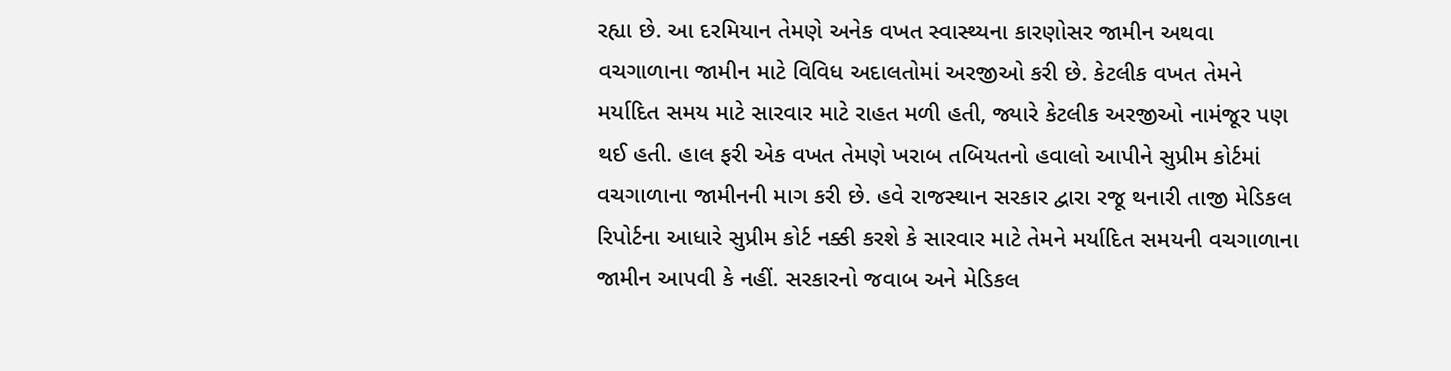રહ્યા છે. આ દરમિયાન તેમણે અનેક વખત સ્વાસ્થ્યના કારણોસર જામીન અથવા વચગાળાના જામીન માટે વિવિધ અદાલતોમાં અરજીઓ કરી છે. કેટલીક વખત તેમને મર્યાદિત સમય માટે સારવાર માટે રાહત મળી હતી, જ્યારે કેટલીક અરજીઓ નામંજૂર પણ થઈ હતી. હાલ ફરી એક વખત તેમણે ખરાબ તબિયતનો હવાલો આપીને સુપ્રીમ કોર્ટમાં વચગાળાના જામીનની માગ કરી છે. હવે રાજસ્થાન સરકાર દ્વારા રજૂ થનારી તાજી મેડિકલ રિપોર્ટના આધારે સુપ્રીમ કોર્ટ નક્કી કરશે કે સારવાર માટે તેમને મર્યાદિત સમયની વચગાળાના જામીન આપવી કે નહીં. સરકારનો જવાબ અને મેડિકલ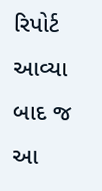રિપોર્ટ આવ્યા બાદ જ આ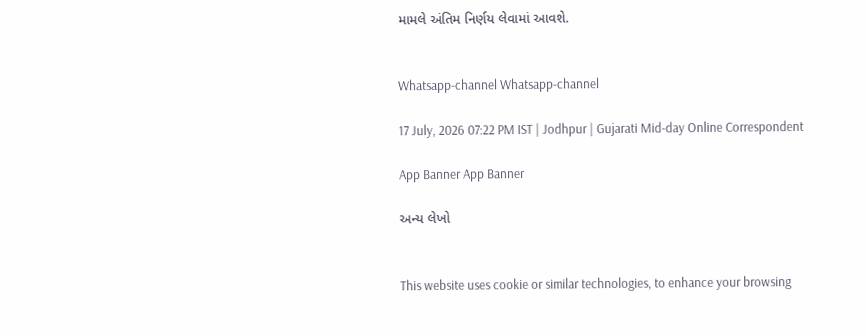મામલે અંતિમ નિર્ણય લેવામાં આવશે.


Whatsapp-channel Whatsapp-channel

17 July, 2026 07:22 PM IST | Jodhpur | Gujarati Mid-day Online Correspondent

App Banner App Banner

અન્ય લેખો


This website uses cookie or similar technologies, to enhance your browsing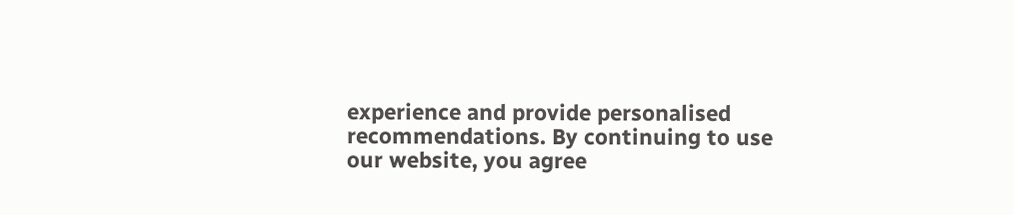experience and provide personalised recommendations. By continuing to use our website, you agree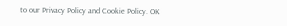to our Privacy Policy and Cookie Policy. OK